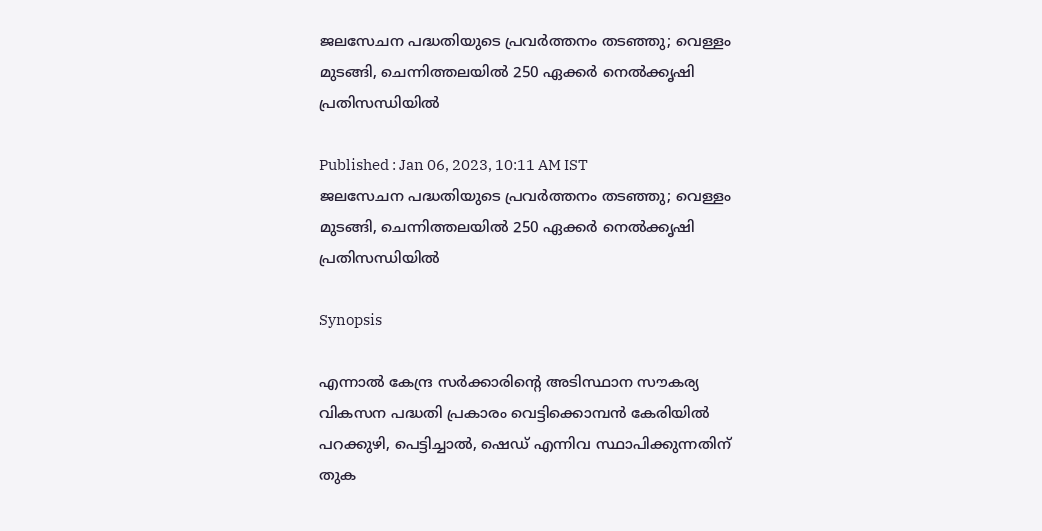ജലസേചന പദ്ധതിയുടെ പ്രവര്‍ത്തനം തടഞ്ഞു; വെള്ളം മുടങ്ങി, ചെന്നിത്തലയില്‍ 250 ഏക്കര്‍ നെല്‍ക്കൃഷി പ്രതിസന്ധിയില്‍

Published : Jan 06, 2023, 10:11 AM IST
ജലസേചന പദ്ധതിയുടെ പ്രവര്‍ത്തനം തടഞ്ഞു; വെള്ളം മുടങ്ങി, ചെന്നിത്തലയില്‍ 250 ഏക്കര്‍ നെല്‍ക്കൃഷി പ്രതിസന്ധിയില്‍

Synopsis

എന്നാൽ കേന്ദ്ര സർക്കാരിന്‍റെ അടിസ്ഥാന സൗകര്യ വികസന പദ്ധതി പ്രകാരം വെട്ടിക്കൊമ്പൻ കേരിയിൽ പറക്കുഴി, പെട്ടിച്ചാൽ, ഷെഡ് എന്നിവ സ്ഥാപിക്കുന്നതിന് തുക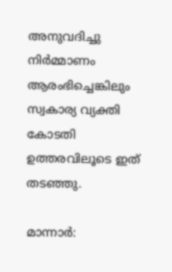അനുവദിച്ചു നിർമ്മാണം ആരംഭിച്ചെങ്കിലും സ്വകാര്യ വ്യക്തി കോടതി ഉത്തരവിലൂടെ ഇത് തടഞ്ഞു.

മാന്നാർ: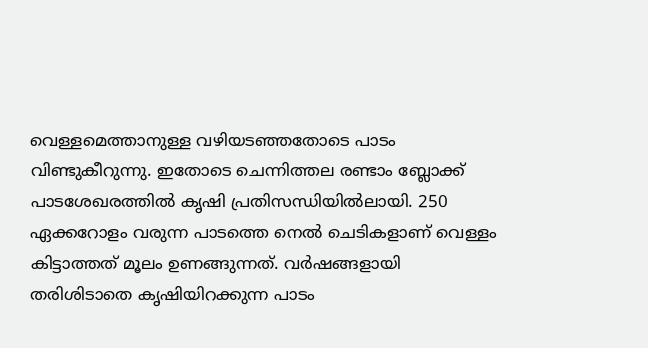വെള്ളമെത്താനുള്ള വഴിയടഞ്ഞതോടെ പാടം വിണ്ടുകീറുന്നു. ഇതോടെ ചെന്നിത്തല രണ്ടാം ബ്ലോക്ക് പാടശേഖരത്തിൽ കൃഷി പ്രതിസന്ധിയിൽലായി. 250 ഏക്കറോളം വരുന്ന പാടത്തെ നെല്‍ ചെടികളാണ് വെള്ളം കിട്ടാത്തത് മൂലം ഉണങ്ങുന്നത്. വർഷങ്ങളായി തരിശിടാതെ കൃഷിയിറക്കുന്ന പാടം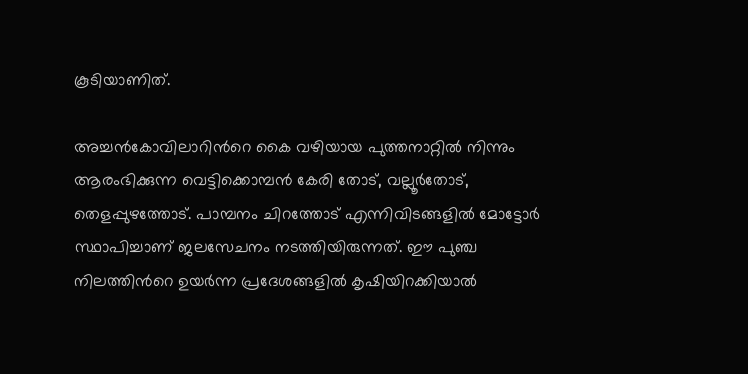കൂടിയാണിത്.

അച്ചൻകോവിലാറിന്‍റെ കൈ വഴിയായ പുത്തനാറ്റിൽ നിന്നും ആരംഭിക്കുന്ന വെട്ടിക്കൊമ്പൻ കേരി തോട്, വല്ലൂർതോട്, തെളപ്പുഴത്തോട്. പാമ്പനം ചിറത്തോട് എന്നിവിടങ്ങളിൽ മോട്ടോർ സ്ഥാപിച്ചാണ് ജലസേചനം നടത്തിയിരുന്നത്. ഈ പുഞ്ച നിലത്തിന്‍റെ ഉയർന്ന പ്രദേശങ്ങളിൽ കൃഷിയിറക്കിയാൽ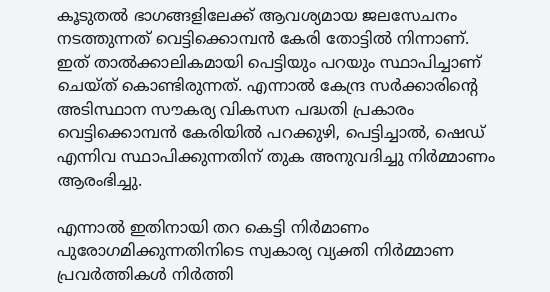കൂടുതൽ ഭാഗങ്ങളിലേക്ക് ആവശ്യമായ ജലസേചനം നടത്തുന്നത് വെട്ടിക്കൊമ്പൻ കേരി തോട്ടിൽ നിന്നാണ്. ഇത് താൽക്കാലികമായി പെട്ടിയും പറയും സ്ഥാപിച്ചാണ് ചെയ്ത് കൊണ്ടിരുന്നത്. എന്നാൽ കേന്ദ്ര സർക്കാരിന്‍റെ അടിസ്ഥാന സൗകര്യ വികസന പദ്ധതി പ്രകാരം വെട്ടിക്കൊമ്പൻ കേരിയിൽ പറക്കുഴി, പെട്ടിച്ചാൽ, ഷെഡ് എന്നിവ സ്ഥാപിക്കുന്നതിന് തുക അനുവദിച്ചു നിർമ്മാണം ആരംഭിച്ചു.

എന്നാല്‍ ഇതിനായി തറ കെട്ടി നിർമാണം പുരോഗമിക്കുന്നതിനിടെ സ്വകാര്യ വ്യക്തി നിർമ്മാണ പ്രവര്‍ത്തികള്‍ നിർത്തി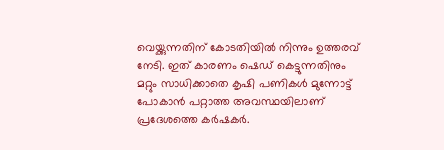വെയ്ക്കുന്നതിന് കോടതിയിൽ നിന്നും ഉത്തരവ് നേടി. ഇത് കാരണം ഷെഡ് കെട്ടുന്നതിനും മറ്റും സാധിക്കാതെ കൃഷി പണികൾ മുന്നോട്ട് പോകാൻ പറ്റാത്ത അവസ്ഥയിലാണ് പ്രദേശത്തെ കർഷകർ.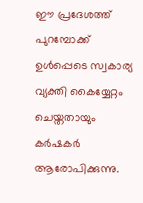ഈ പ്രദേശത്ത് പുറമ്പോക്ക് ഉൾപ്പെടെ സ്വകാര്യ വ്യക്തി കൈയ്യേറ്റം ചെയ്തതായും കർഷകർ ആരോപിക്കുന്നു.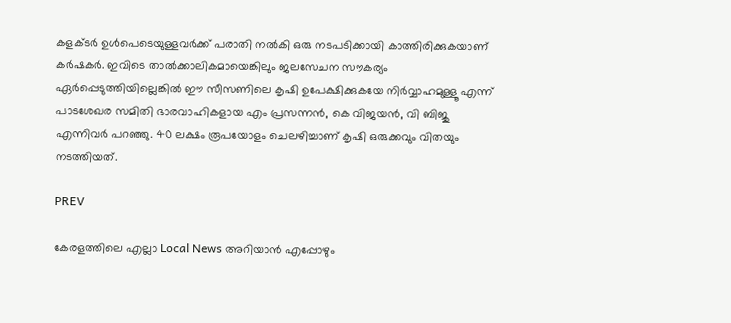കളക്ടർ ഉൾപെടെയുള്ളവർക്ക് പരാതി നൽകി ഒരു നടപടിക്കായി കാത്തിരിക്കുകയാണ് കര്‍ഷകര്‍. ഇവിടെ താൽക്കാലികമായെങ്കിലും ജലസേചന സൗകര്യം ഏർപ്പെടുത്തിയില്ലെങ്കിൽ ഈ സീസണിലെ കൃഷി ഉപേക്ഷിക്കുകയേ നിർവ്വാഹമുള്ളൂ എന്ന് പാടശേഖര സമിതി ഭാരവാഹികളായ എം പ്രസന്നൻ, കെ വിജയൻ, വി ബിജു എന്നിവർ പറഞ്ഞു. 40 ലക്ഷം രൂപയോളം ചെലഴിച്ചാണ് കൃഷി ഒരുക്കവും വിതയും നടത്തിയത്.

PREV

കേരളത്തിലെ എല്ലാ Local News അറിയാൻ എപ്പോഴും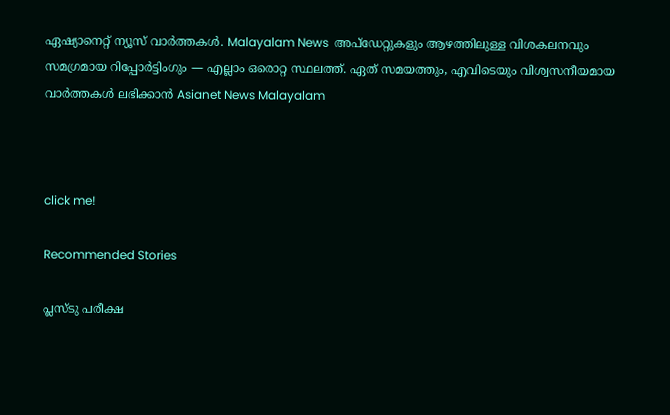ഏഷ്യാനെറ്റ് ന്യൂസ് വാർത്തകൾ. Malayalam News  അപ്‌ഡേറ്റുകളും ആഴത്തിലുള്ള വിശകലനവും സമഗ്രമായ റിപ്പോർട്ടിംഗും — എല്ലാം ഒരൊറ്റ സ്ഥലത്ത്. ഏത് സമയത്തും, എവിടെയും വിശ്വസനീയമായ വാർത്തകൾ ലഭിക്കാൻ Asianet News Malayalam



click me!

Recommended Stories

പ്ലസ്ടു പരീക്ഷ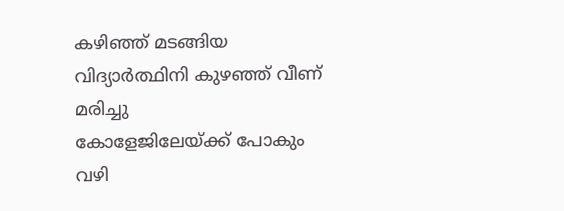കഴിഞ്ഞ് മടങ്ങിയ വിദ്യാർത്ഥിനി കുഴഞ്ഞ് വീണ് മരിച്ചു
കോളേജിലേയ്ക്ക് പോകും വഴി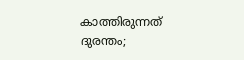കാത്തിരുന്നത് ദുരന്തം;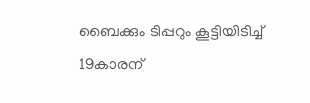ബൈക്കും ടിപ്പറും കൂട്ടിയിടിച്ച് 19കാരന്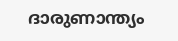ദാരുണാന്ത്യം